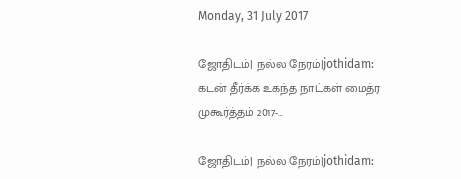Monday, 31 July 2017

ஜோதிடம்| நல்ல நேரம்|jothidam: கடன் தீர்க்க உகந்த நாட்கள் மைத்ர முகூர்த்தம் 2017-...

ஜோதிடம்| நல்ல நேரம்|jothidam: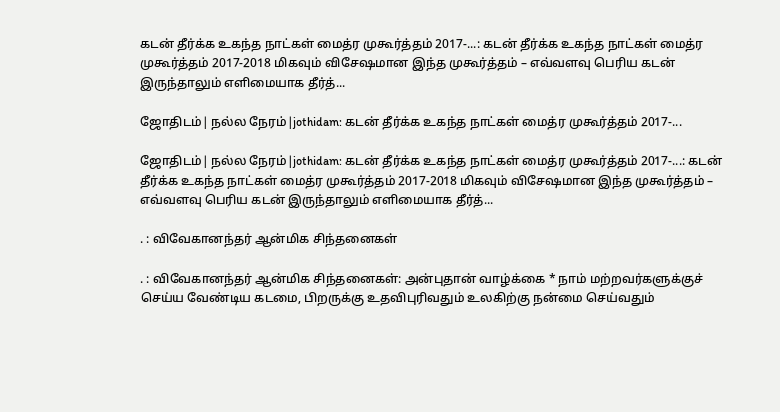கடன் தீர்க்க உகந்த நாட்கள் மைத்ர முகூர்த்தம் 2017-...: கடன் தீர்க்க உகந்த நாட்கள் மைத்ர முகூர்த்தம் 2017-2018 மிகவும் விசேஷமான இந்த முகூர்த்தம் – எவ்வளவு பெரிய கடன் இருந்தாலும் எளிமையாக தீர்த்...

ஜோதிடம்| நல்ல நேரம்|jothidam: கடன் தீர்க்க உகந்த நாட்கள் மைத்ர முகூர்த்தம் 2017-...

ஜோதிடம்| நல்ல நேரம்|jothidam: கடன் தீர்க்க உகந்த நாட்கள் மைத்ர முகூர்த்தம் 2017-...: கடன் தீர்க்க உகந்த நாட்கள் மைத்ர முகூர்த்தம் 2017-2018 மிகவும் விசேஷமான இந்த முகூர்த்தம் – எவ்வளவு பெரிய கடன் இருந்தாலும் எளிமையாக தீர்த்...

. : விவேகானந்தர் ஆன்மிக சிந்தனைகள்

. : விவேகானந்தர் ஆன்மிக சிந்தனைகள்: அன்புதான் வாழ்க்கை * நாம் மற்றவர்களுக்குச் செய்ய வேண்டிய கடமை, பிறருக்கு உதவிபுரிவதும் உலகிற்கு நன்மை செய்வதும்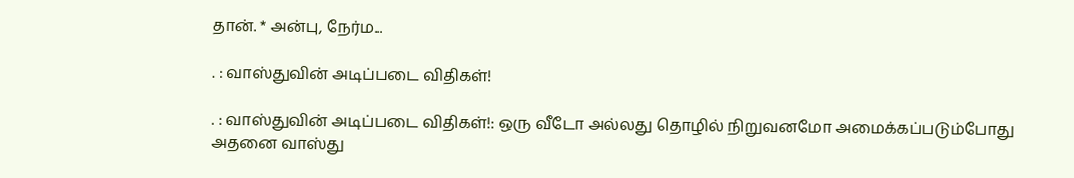தான். * அன்பு, நேர்ம...

. : வாஸ்துவின் அடிப்படை விதிகள்!

. : வாஸ்துவின் அடிப்படை விதிகள்!: ஒரு வீடோ அல்லது தொழில் நிறுவனமோ அமைக்கப்படும்போது அதனை வாஸ்து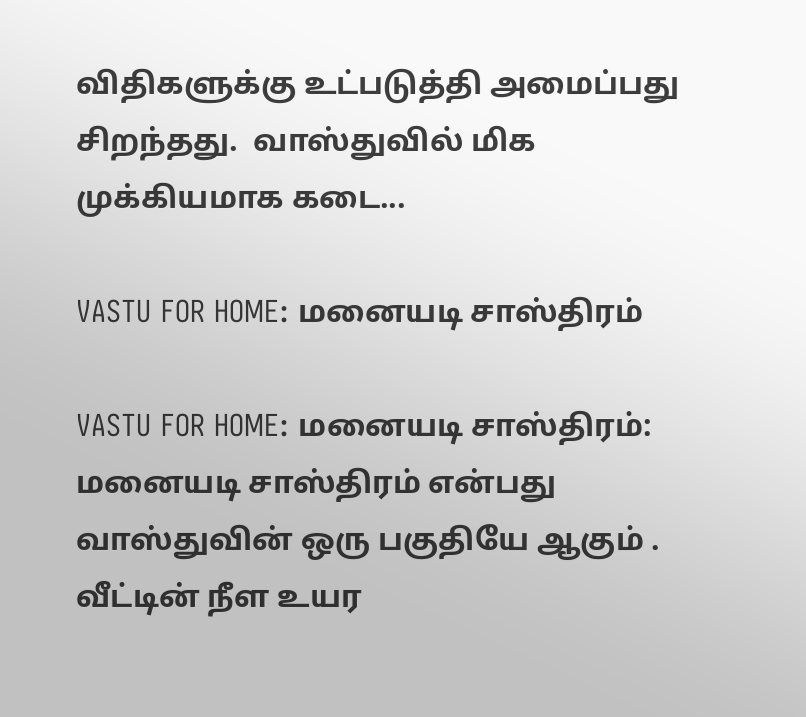விதிகளுக்கு உட்படுத்தி அமைப்பது சிறந்தது.  வாஸ்துவில் மிக முக்கியமாக கடை...

VASTU FOR HOME: மனையடி சாஸ்திரம்

VASTU FOR HOME: மனையடி சாஸ்திரம்: மனையடி சாஸ்திரம் என்பது வாஸ்துவின் ஒரு பகுதியே ஆகும் . வீட்டின் நீள உயர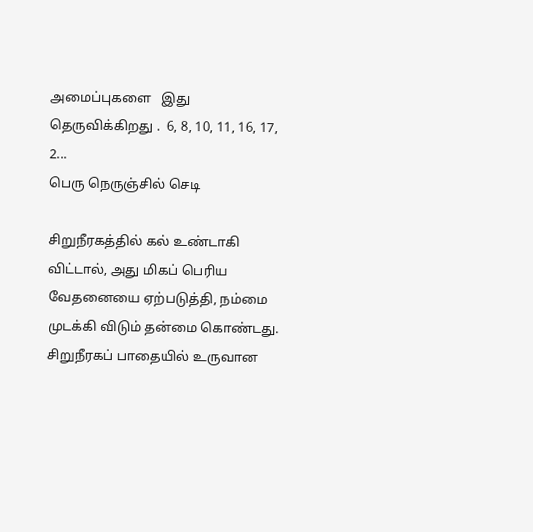அமைப்புகளை   இது தெருவிக்கிறது .  6, 8, 10, 11, 16, 17, 2...
பெரு நெருஞ்சில் செடி

சிறுநீரகத்தில் கல் உண்டாகி விட்டால், அது மிகப் பெரிய வேதனையை ஏற்படுத்தி, நம்மை முடக்கி விடும் தன்மை கொண்டது. சிறுநீரகப் பாதையில் உருவான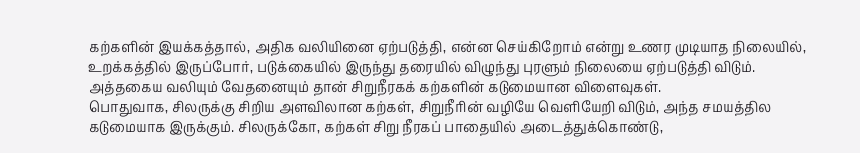கற்களின் இயக்கத்தால், அதிக வலியினை ஏற்படுத்தி, என்ன செய்கிறோம் என்று உணர முடியாத நிலையில், உறக்கத்தில் இருப்போர், படுக்கையில் இருந்து தரையில் விழுந்து புரளும் நிலையை ஏற்படுத்தி விடும். அத்தகைய வலியும் வேதனையும் தான் சிறுநீரகக் கற்களின் கடுமையான விளைவுகள்.
பொதுவாக, சிலருக்கு சிறிய அளவிலான கற்கள், சிறுநீரின் வழியே வெளியேறி விடும், அந்த சமயத்தில கடுமையாக இருக்கும். சிலருக்கோ, கற்கள் சிறு நீரகப் பாதையில் அடைத்துக்கொண்டு,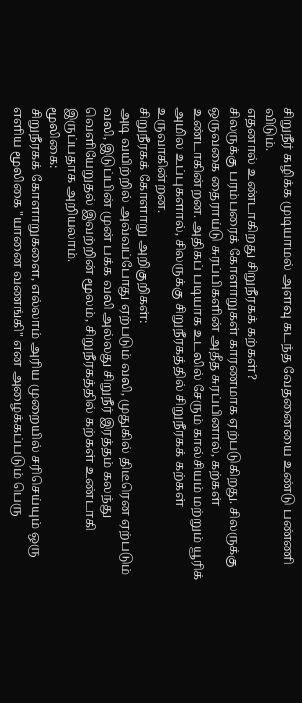சிறுநீர் கழிக்க முடியாமல் அளவு கடந்த வேதனையை உண்டு பண்ணி விடும்.
எதனால் உண்டாகிறது சிறுநீரகக் கற்கள்?
சிலருக்கு பரம்பரைக் கோளாறுகள் காரணமாக ஏற்படுகிறது. சிலருக்கு ஒருவகை தைராய்டு சுரப்பிகளின் அதீத சுரப்பினால், கற்கள் உண்டாகின்றன. அதிகப் படியாக உடலில் சேரும் கால்சியம் மற்றும் யூரிக் அமில உப்புகளால், சிலருக்கு சிறுநீரகத்தில் சிறுநீரகக் கற்கள் உருவாகின்றன.
சிறுநீரகக் கோளாறு அறிகுறிகள்:
அடி வயிற்றில் அவ்வப்போது ஏற்படும் வலி, முதுகில் திடீரென ஏற்படும் வலி, இடுப்பின் முன் பக்க வலி அல்லது சிறுநீர் இரத்தம் கலந்து வெளியேறுதல் இவற்றின் மூலம், சிறுநீரகத்தில் கற்கள் உண்டாகி இருப்பதாக அறியலாம்.
மூலிகை:
சிறுநீரகக் கோளாறுகளை, எல்லாம் அரிய முறையில் சரிசெய்யும் ஒரு எளிய மூலிகை "யானை வணங்கி" என அழைக்கப்படும் பெரு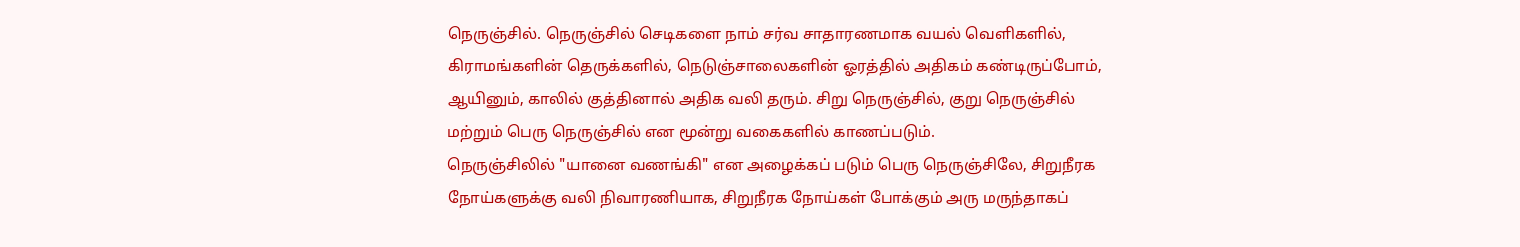நெருஞ்சில். நெருஞ்சில் செடிகளை நாம் சர்வ சாதாரணமாக வயல் வெளிகளில், கிராமங்களின் தெருக்களில், நெடுஞ்சாலைகளின் ஓரத்தில் அதிகம் கண்டிருப்போம், ஆயினும், காலில் குத்தினால் அதிக வலி தரும். சிறு நெருஞ்சில், குறு நெருஞ்சில் மற்றும் பெரு நெருஞ்சில் என மூன்று வகைகளில் காணப்படும்.
நெருஞ்சிலில் "யானை வணங்கி" என அழைக்கப் படும் பெரு நெருஞ்சிலே, சிறுநீரக நோய்களுக்கு வலி நிவாரணியாக, சிறுநீரக நோய்கள் போக்கும் அரு மருந்தாகப்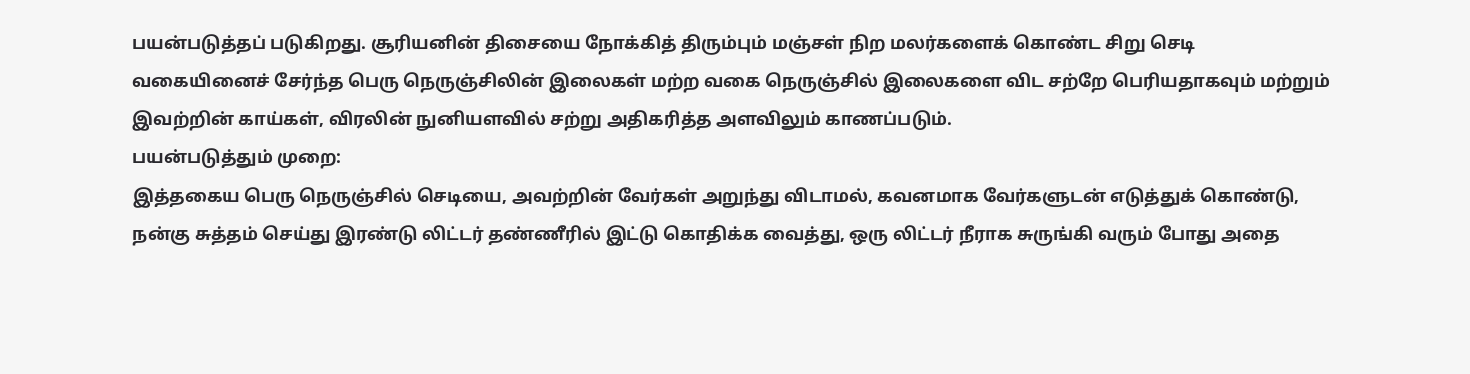பயன்படுத்தப் படுகிறது. சூரியனின் திசையை நோக்கித் திரும்பும் மஞ்சள் நிற மலர்களைக் கொண்ட சிறு செடி வகையினைச் சேர்ந்த பெரு நெருஞ்சிலின் இலைகள் மற்ற வகை நெருஞ்சில் இலைகளை விட சற்றே பெரியதாகவும் மற்றும் இவற்றின் காய்கள், விரலின் நுனியளவில் சற்று அதிகரித்த அளவிலும் காணப்படும்.
பயன்படுத்தும் முறை:
இத்தகைய பெரு நெருஞ்சில் செடியை, அவற்றின் வேர்கள் அறுந்து விடாமல், கவனமாக வேர்களுடன் எடுத்துக் கொண்டு, நன்கு சுத்தம் செய்து இரண்டு லிட்டர் தண்ணீரில் இட்டு கொதிக்க வைத்து, ஒரு லிட்டர் நீராக சுருங்கி வரும் போது அதை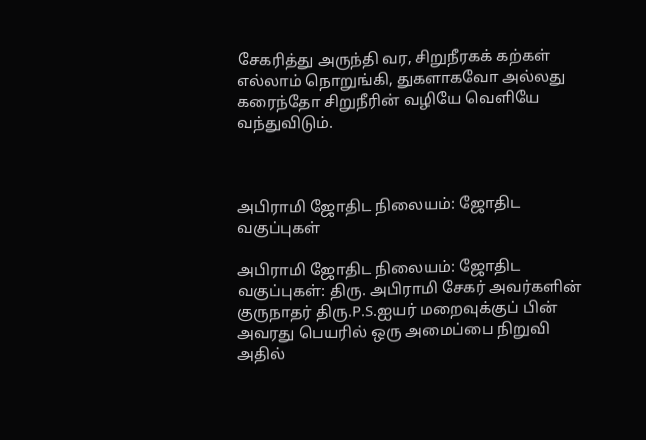சேகரித்து அருந்தி வர, சிறுநீரகக் கற்கள் எல்லாம் நொறுங்கி, துகளாகவோ அல்லது கரைந்தோ சிறுநீரின் வழியே வெளியே வந்துவிடும்.



அபிராமி ஜோதிட நிலையம்: ஜோதிட வகுப்புகள்

அபிராமி ஜோதிட நிலையம்: ஜோதிட வகுப்புகள்: திரு. அபிராமி சேகர் அவர்களின் குருநாதர் திரு.P.S.ஐயர் மறைவுக்குப் பின் அவரது பெயரில் ஒரு அமைப்பை நிறுவி அதில்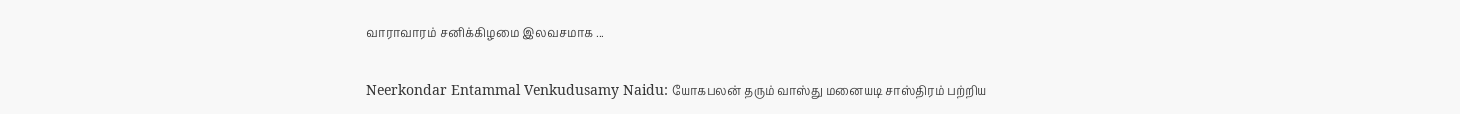வாராவாரம் சனிக்கிழமை இலவசமாக ...

Neerkondar Entammal Venkudusamy Naidu: யோகபலன் தரும் வாஸ்து மனையடி சாஸ்திரம் பற்றிய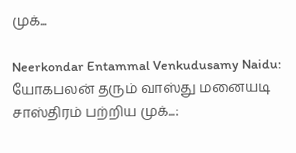முக்...

Neerkondar Entammal Venkudusamy Naidu: யோகபலன் தரும் வாஸ்து மனையடி சாஸ்திரம் பற்றிய முக்...: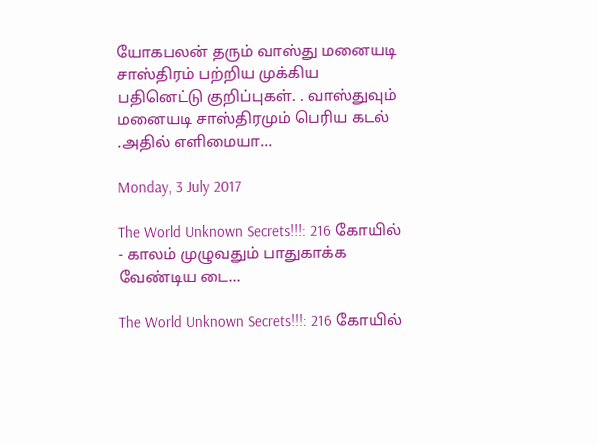யோகபலன் தரும் வாஸ்து மனையடி சாஸ்திரம் பற்றிய முக்கிய பதினெட்டு குறிப்புகள். . வாஸ்துவும் மனையடி சாஸ்திரமும் பெரிய கடல் .அதில் எளிமையா...

Monday, 3 July 2017

The World Unknown Secrets!!!: 216 கோயில் - காலம் முழுவதும் பாதுகாக்க வேண்டிய டை...

The World Unknown Secrets!!!: 216 கோயில்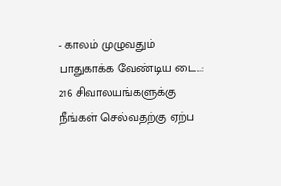- காலம் முழுவதும் பாதுகாக்க வேண்டிய டை...: 216 சிவாலயங்களுக்கு நீங்கள் செல்வதற்கு ஏற்ப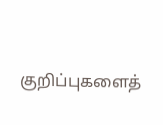குறிப்புகளைத்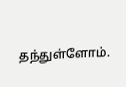தந்துள்ளோம்.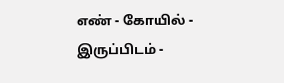எண் - கோயில் - இருப்பிடம் -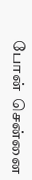போன்  சென்னை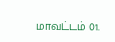மாவட்டம் 01.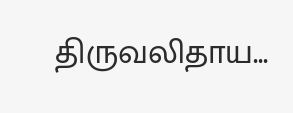திருவலிதாய...